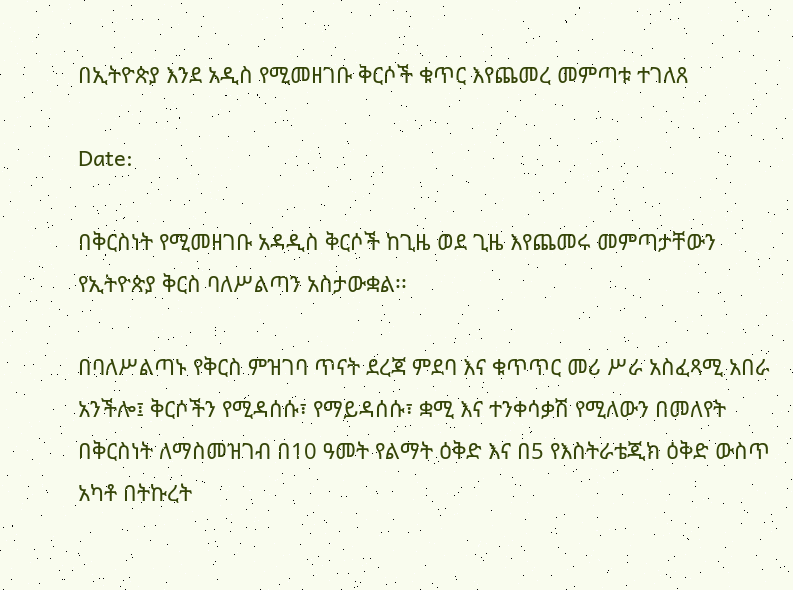በኢትዮጵያ እንደ አዲስ የሚመዘገቡ ቅርሶች ቁጥር እየጨመረ መምጣቱ ተገለጸ

Date:

በቅርስነት የሚመዘገቡ አዳዲስ ቅርሶች ከጊዜ ወደ ጊዜ እየጨመሩ መምጣታቸውን የኢትዮጵያ ቅርስ ባለሥልጣን አስታውቋል፡፡

በባለሥልጣኑ የቅርስ ምዝገባ ጥናት ደረጃ ምደባ እና ቁጥጥር መሪ ሥራ አስፈጻሚ አበራ አንችሎ፤ ቅርሶችን የሚዳሰሱ፣ የማይዳሰሱ፣ ቋሚ እና ተንቀሳቃሽ የሚለውን በመለየት በቅርስነት ለማስመዝገብ በ10 ዓመት የልማት ዕቅድ እና በ5 የእስትራቴጂክ ዕቅድ ውስጥ አካቶ በትኩረት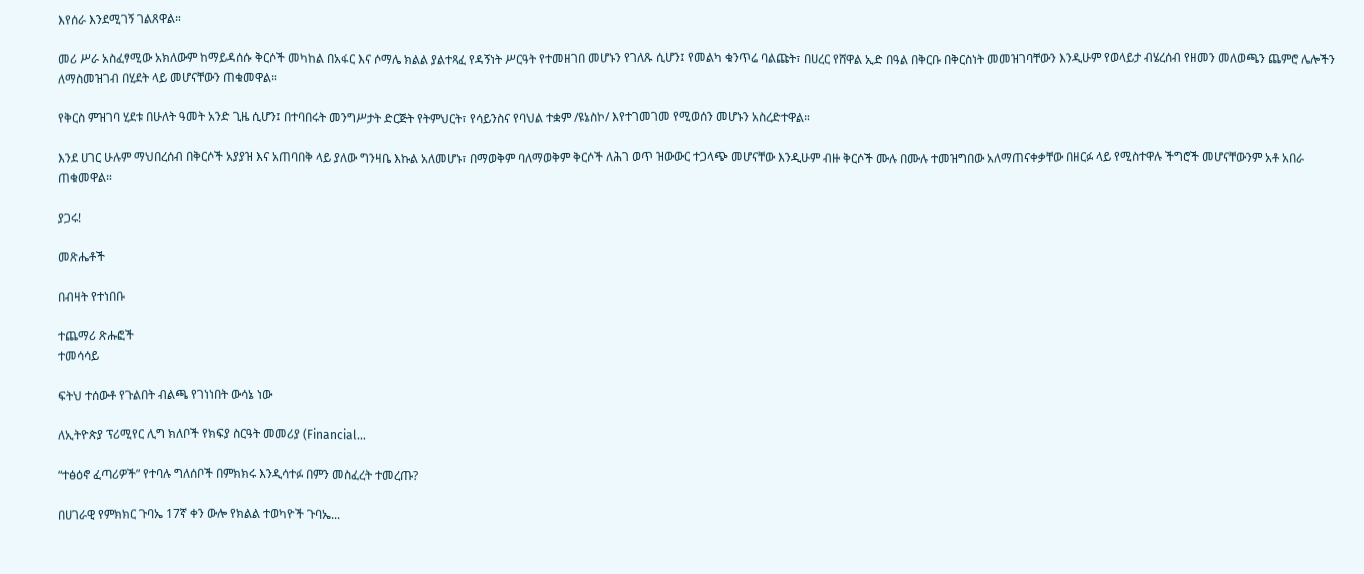እየሰራ እንደሚገኝ ገልጸዋል።

መሪ ሥራ አስፈፃሚው አክለውም ከማይዳሰሱ ቅርሶች መካከል በአፋር እና ሶማሌ ክልል ያልተጻፈ የዳኝነት ሥርዓት የተመዘገበ መሆኑን የገለጹ ሲሆን፤ የመልካ ቁንጥሬ ባልጩት፣ በሀረር የሸዋል ኢድ በዓል በቅርቡ በቅርስነት መመዝገባቸውን እንዲሁም የወላይታ ብሄረሰብ የዘመን መለወጫን ጨምሮ ሌሎችን ለማስመዝገብ በሂደት ላይ መሆናቸውን ጠቁመዋል።

የቅርስ ምዝገባ ሂደቱ በሁለት ዓመት አንድ ጊዜ ሲሆን፤ በተባበሩት መንግሥታት ድርጅት የትምህርት፣ የሳይንስና የባህል ተቋም /ዩኔስኮ/ እየተገመገመ የሚወሰን መሆኑን አስረድተዋል።

እንደ ሀገር ሁሉም ማህበረሰብ በቅርሶች አያያዝ እና አጠባበቅ ላይ ያለው ግንዛቤ እኩል አለመሆኑ፣ በማወቅም ባለማወቅም ቅርሶች ለሕገ ወጥ ዝውውር ተጋላጭ መሆናቸው እንዲሁም ብዙ ቅርሶች ሙሉ በሙሉ ተመዝግበው አለማጠናቀቃቸው በዘርፉ ላይ የሚስተዋሉ ችግሮች መሆናቸውንም አቶ አበራ ጠቁመዋል።

ያጋሩ!

መጽሔቶች

በብዛት የተነበቡ

ተጨማሪ ጽሑፎች
ተመሳሳይ

ፍትህ ተሰውቶ የጉልበት ብልጫ የገነነበት ውሳኔ ነው

ለኢትዮጵያ ፕሪሚየር ሊግ ክለቦች የክፍያ ስርዓት መመሪያ (Financial...

“ተፅዕኖ ፈጣሪዎች” የተባሉ ግለሰቦች በምክክሩ እንዲሳተፉ በምን መስፈረት ተመረጡ?

በሀገራዊ የምክክር ጉባኤ 17ኛ ቀን ውሎ የክልል ተወካዮች ጉባኤ...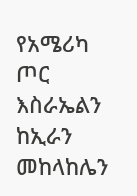የአሜሪካ ጦር እስራኤልን ከኢራን መከላከሌን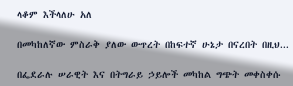ላቆም እችላለሁ አለ

በመካከለኛው ምስራቅ ያለው ውጥረት በከፍተኛ ሁኔታ በናረበት በዚህ...

በፌደራሉ ሠራዊት እና በትግራይ ኃይሎች መካከል ግጭት መቀስቀሱ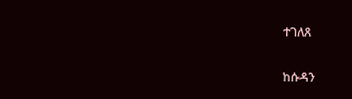ተገለጸ

ከሱዳን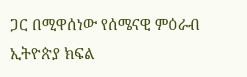ጋር በሚዋሰነው የሰሜናዊ ምዕራብ ኢትዮጵያ ክፍል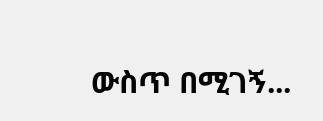ውስጥ በሚገኝ...